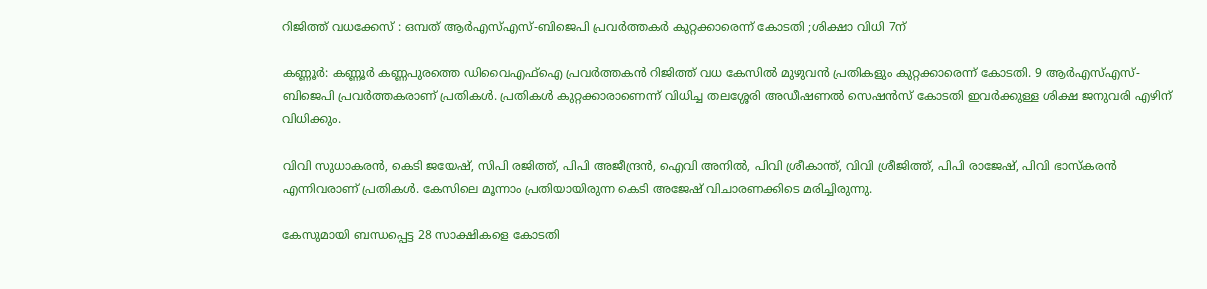റിജിത്ത് വധക്കേസ് : ഒമ്പത് ആര്‍എസ്എസ്-ബിജെപി പ്രവര്‍ത്തകര്‍ കുറ്റക്കാരെന്ന് കോടതി ;ശിക്ഷാ വിധി 7ന്

കണ്ണൂര്‍: കണ്ണൂര്‍ കണ്ണപുരത്തെ ഡിവൈഎഫ്‌ഐ പ്രവര്‍ത്തകന്‍ റിജിത്ത് വധ കേസില്‍ മുഴുവന്‍ പ്രതികളും കുറ്റക്കാരെന്ന് കോടതി. 9 ആര്‍എസ്എസ്- ബിജെപി പ്രവര്‍ത്തകരാണ് പ്രതികള്‍. പ്രതികള്‍ കുറ്റക്കാരാണെന്ന് വിധിച്ച തലശ്ശേരി അഡീഷണല്‍ സെഷന്‍സ് കോടതി ഇവര്‍ക്കുള്ള ശിക്ഷ ജനുവരി എഴിന് വിധിക്കും.

വിവി സുധാകരന്‍, കെടി ജയേഷ്, സിപി രജിത്ത്, പിപി അജീന്ദ്രന്‍, ഐവി അനില്‍, പിവി ശ്രീകാന്ത്, വിവി ശ്രീജിത്ത്, പിപി രാജേഷ്, പിവി ഭാസ്‌കരന്‍ എന്നിവരാണ് പ്രതികള്‍. കേസിലെ മൂന്നാം പ്രതിയായിരുന്ന കെടി അജേഷ് വിചാരണക്കിടെ മരിച്ചിരുന്നു.

കേസുമായി ബന്ധപ്പെട്ട 28 സാക്ഷികളെ കോടതി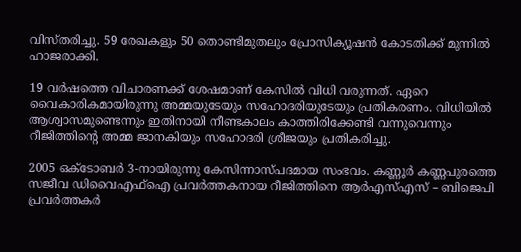വിസ്തരിച്ചു. 59 രേഖകളും 50 തൊണ്ടിമുതലും പ്രോസിക്യൂഷന്‍ കോടതിക്ക് മുന്നില്‍ ഹാജരാക്കി.

19 വര്‍ഷത്തെ വിചാരണക്ക് ശേഷമാണ് കേസില്‍ വിധി വരുന്നത്. ഏറെ വൈകാരികമായിരുന്നു അമ്മയുടേയും സഹോദരിയുടേയും പ്രതികരണം. വിധിയില്‍ ആശ്വാസമുണ്ടെന്നും ഇതിനായി നീണ്ടകാലം കാത്തിരിക്കേണ്ടി വന്നുവെന്നും റീജിത്തിന്റെ അമ്മ ജാനകിയും സഹോദരി ശ്രീജയും പ്രതികരിച്ചു.

2005 ഒക്ടോബര്‍ 3-നായിരുന്നു കേസിന്നാസ്പദമായ സംഭവം. കണ്ണൂര്‍ കണ്ണപുരത്തെ സജീവ ഡിവൈഎഫ്‌ഐ പ്രവര്‍ത്തകനായ റീജിത്തിനെ ആര്‍എസ്എസ് – ബിജെപി പ്രവര്‍ത്തകര്‍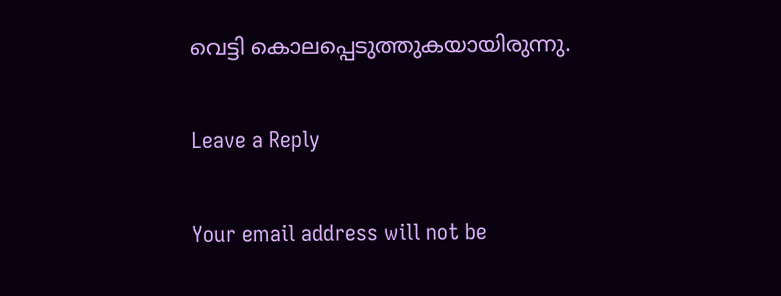വെട്ടി കൊലപ്പെടുത്തുകയായിരുന്നു.

Leave a Reply

Your email address will not be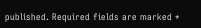published. Required fields are marked *